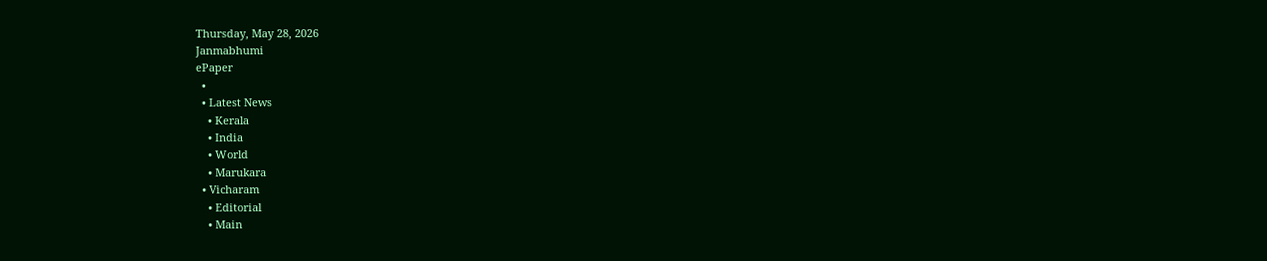Thursday, May 28, 2026
Janmabhumi
ePaper
  •
  • Latest News
    • Kerala
    • India
    • World
    • Marukara
  • Vicharam
    • Editorial
    • Main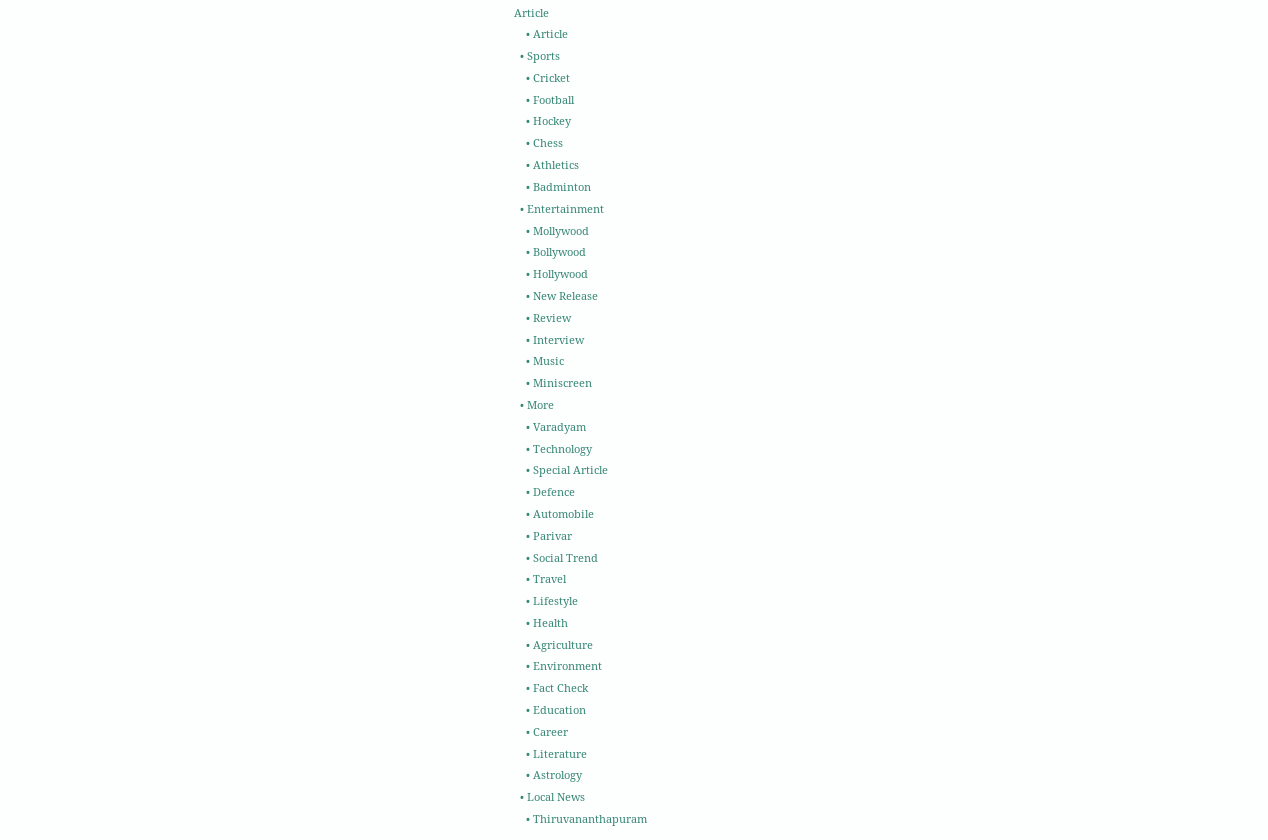Article
    • Article
  • Sports
    • Cricket
    • Football
    • Hockey
    • Chess
    • Athletics
    • Badminton
  • Entertainment
    • Mollywood
    • Bollywood
    • Hollywood
    • New Release
    • Review
    • Interview
    • Music
    • Miniscreen
  • More
    • Varadyam
    • Technology
    • Special Article
    • Defence
    • Automobile
    • Parivar
    • Social Trend
    • Travel
    • Lifestyle
    • Health
    • Agriculture
    • Environment
    • Fact Check
    • Education
    • Career
    • Literature
    • Astrology
  • Local News
    • Thiruvananthapuram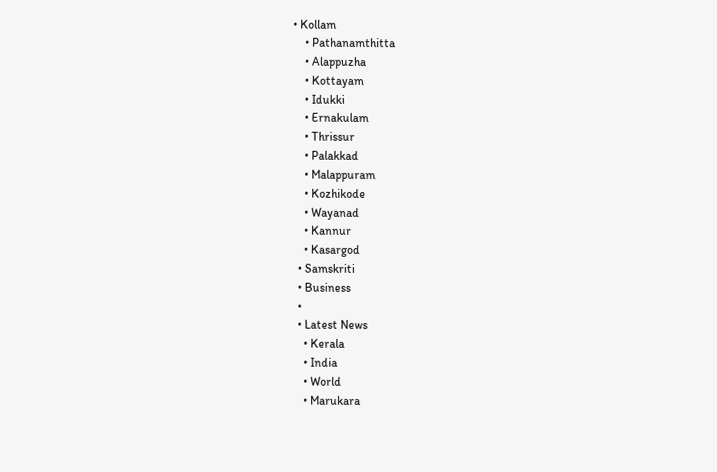• Kollam
    • Pathanamthitta
    • Alappuzha
    • Kottayam
    • Idukki
    • Ernakulam
    • Thrissur
    • Palakkad
    • Malappuram
    • Kozhikode
    • Wayanad
    • Kannur
    • Kasargod
  • Samskriti
  • Business
  •
  • Latest News
    • Kerala
    • India
    • World
    • Marukara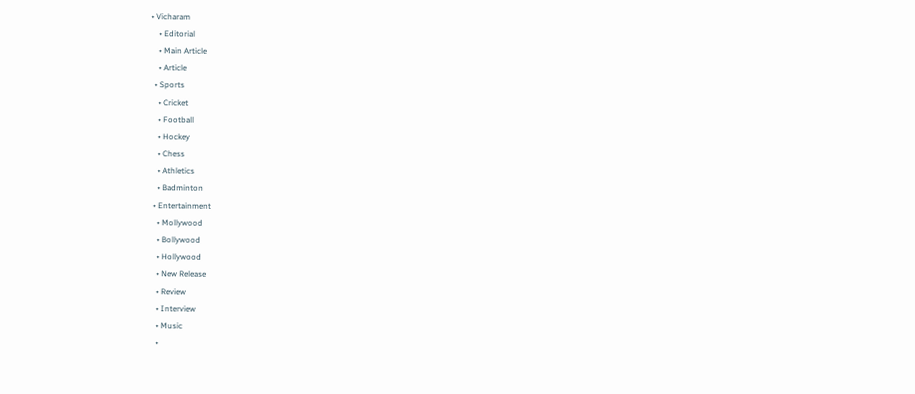• Vicharam
    • Editorial
    • Main Article
    • Article
  • Sports
    • Cricket
    • Football
    • Hockey
    • Chess
    • Athletics
    • Badminton
  • Entertainment
    • Mollywood
    • Bollywood
    • Hollywood
    • New Release
    • Review
    • Interview
    • Music
    •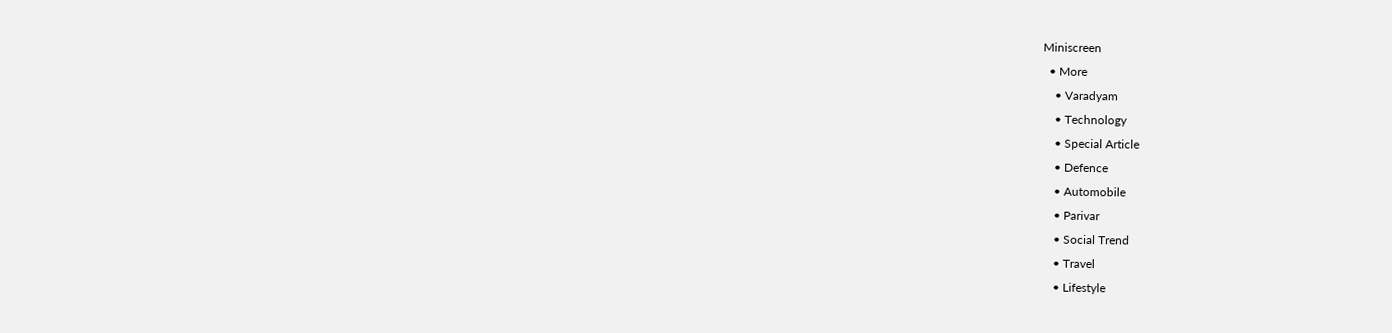Miniscreen
  • More
    • Varadyam
    • Technology
    • Special Article
    • Defence
    • Automobile
    • Parivar
    • Social Trend
    • Travel
    • Lifestyle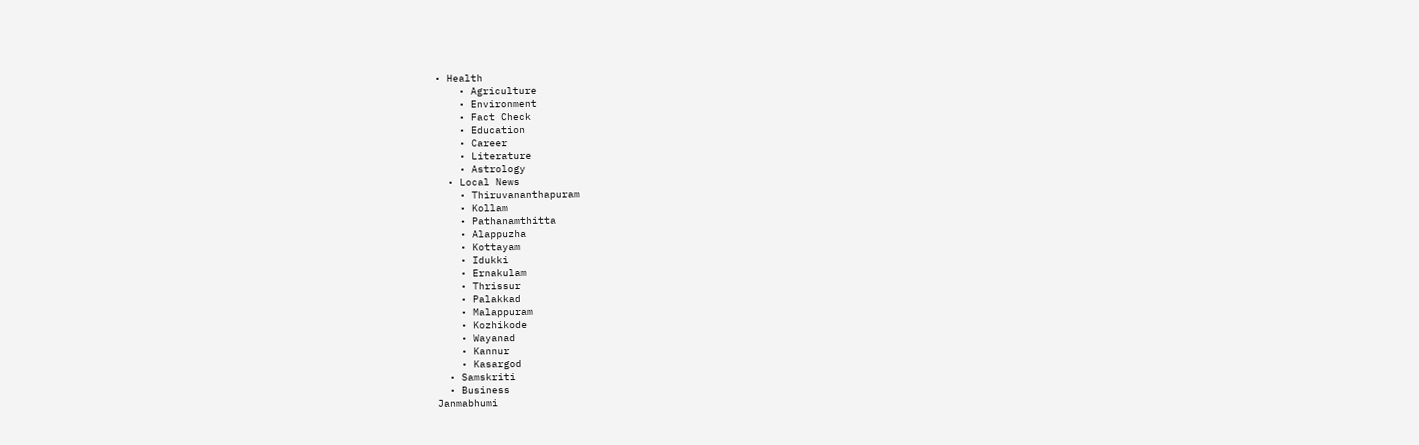• Health
    • Agriculture
    • Environment
    • Fact Check
    • Education
    • Career
    • Literature
    • Astrology
  • Local News
    • Thiruvananthapuram
    • Kollam
    • Pathanamthitta
    • Alappuzha
    • Kottayam
    • Idukki
    • Ernakulam
    • Thrissur
    • Palakkad
    • Malappuram
    • Kozhikode
    • Wayanad
    • Kannur
    • Kasargod
  • Samskriti
  • Business
Janmabhumi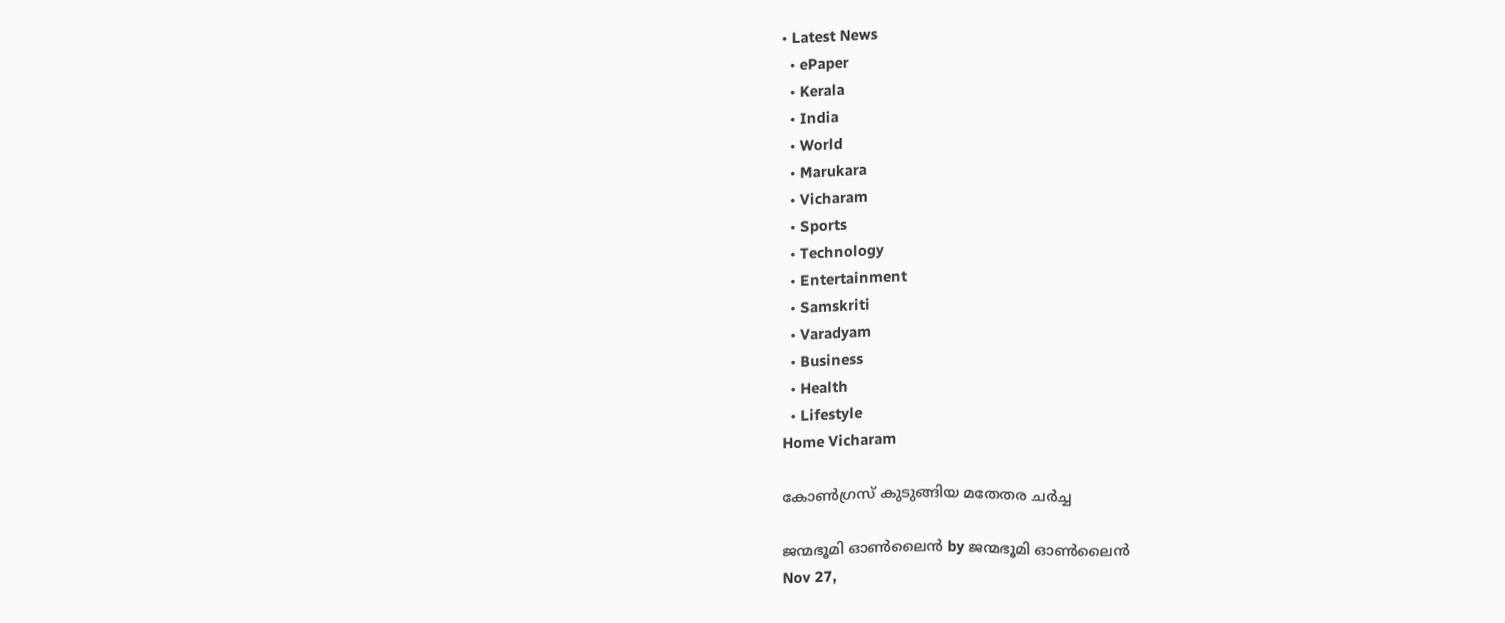• Latest News
  • ePaper
  • Kerala
  • India
  • World
  • Marukara
  • Vicharam
  • Sports
  • Technology
  • Entertainment
  • Samskriti
  • Varadyam
  • Business
  • Health
  • Lifestyle
Home Vicharam

കോണ്‍ഗ്രസ് കുടുങ്ങിയ മതേതര ചര്‍ച്ച

ജന്മഭൂമി ഓണ്‍ലൈന്‍ by ജന്മഭൂമി ഓണ്‍ലൈന്‍
Nov 27,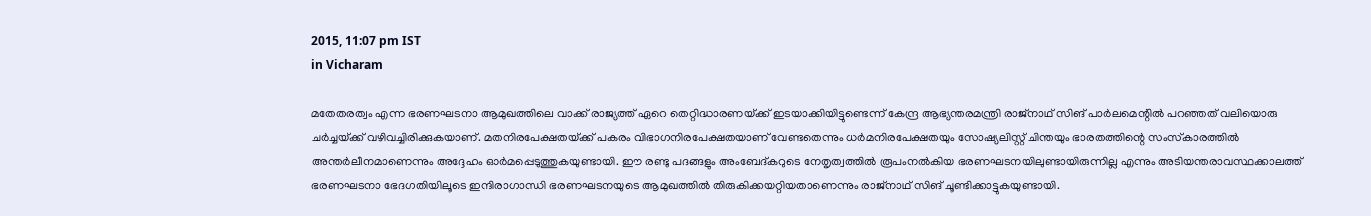2015, 11:07 pm IST
in Vicharam

മതേതരത്വം എന്ന ഭരണഘടനാ ആമുഖത്തിലെ വാക്ക് രാജ്യത്ത് ഏറെ തെറ്റിദ്ധാരണയ്‌ക്ക് ഇടയാക്കിയിട്ടുണ്ടെന്ന് കേന്ദ്ര ആഭ്യന്തരമന്ത്രി രാജ്‌നാഥ് സിങ് പാര്‍ലമെന്റില്‍ പറഞ്ഞത് വലിയൊരു ചര്‍ച്ചയ്‌ക്ക് വഴിവച്ചിരിക്കുകയാണ്. മതനിരപേക്ഷതയ്‌ക്ക് പകരം വിഭാഗനിരപേക്ഷതയാണ് വേണ്ടതെന്നും ധര്‍മനിരപേക്ഷതയും സോഷ്യലിസ്റ്റ് ചിന്തയും ഭാരതത്തിന്റെ സംസ്‌കാരത്തില്‍ അന്തര്‍ലീനമാണെന്നും അദ്ദേഹം ഓര്‍മപ്പെടുത്തുകയുണ്ടായി. ഈ രണ്ടു പദങ്ങളും അംബേദ്കറുടെ നേതൃത്വത്തില്‍ രൂപംനല്‍കിയ ഭരണഘടനയിലുണ്ടായിരുന്നില്ല എന്നും അടിയന്തരാവസ്ഥക്കാലത്ത് ഭരണഘടനാ ഭേദഗതിയിലൂടെ ഇന്ദിരാഗാന്ധി ഭരണഘടനയുടെ ആമുഖത്തില്‍ തിരുകിക്കയറ്റിയതാണെന്നും രാജ്‌നാഥ് സിങ് ചൂണ്ടിക്കാട്ടുകയുണ്ടായി.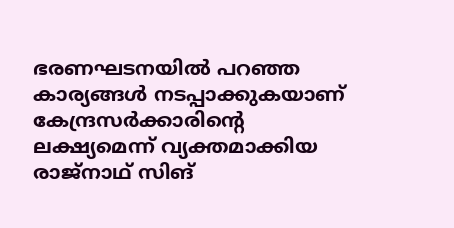ഭരണഘടനയില്‍ പറഞ്ഞ കാര്യങ്ങള്‍ നടപ്പാക്കുകയാണ് കേന്ദ്രസര്‍ക്കാരിന്റെ ലക്ഷ്യമെന്ന് വ്യക്തമാക്കിയ രാജ്‌നാഥ് സിങ്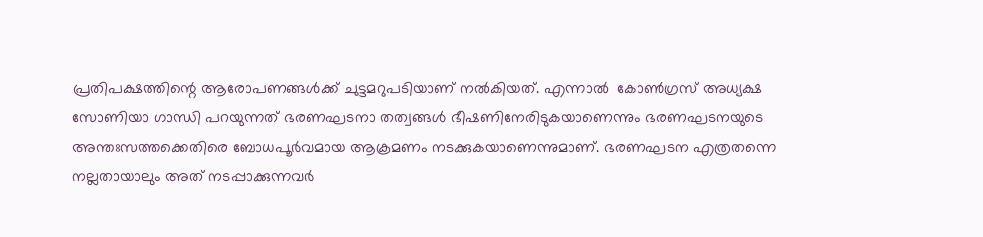പ്രതിപക്ഷത്തിന്റെ ആരോപണങ്ങള്‍ക്ക് ചുട്ടമറുപടിയാണ് നല്‍കിയത്. എന്നാല്‍  കോണ്‍ഗ്രസ് അധ്യക്ഷ സോണിയാ ഗാന്ധി പറയുന്നത് ഭരണഘടനാ തത്വങ്ങള്‍ ഭീഷണിനേരിടുകയാണെന്നും ഭരണഘടനയുടെ അന്തഃസത്തക്കെതിരെ ബോധപൂര്‍വമായ ആക്രമണം നടക്കുകയാണെന്നുമാണ്. ഭരണഘടന എത്രതന്നെ നല്ലതായാലും അത് നടപ്പാക്കുന്നവര്‍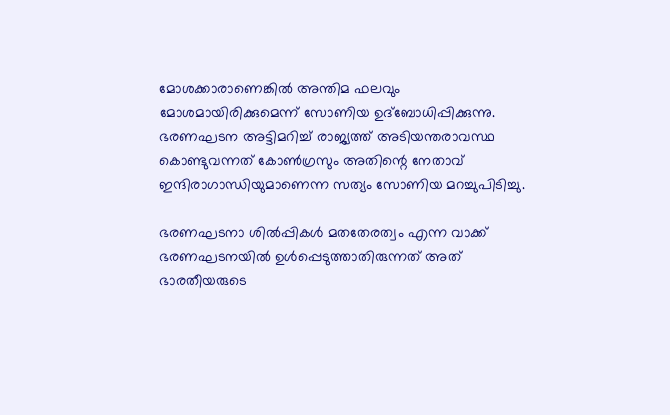മോശക്കാരാണെങ്കില്‍ അന്തിമ ഫലവും മോശമായിരിക്കുമെന്ന് സോണിയ ഉദ്‌ബോധിപ്പിക്കുന്നു. ഭരണഘടന അട്ടിമറിച്ച് രാജ്യത്ത് അടിയന്തരാവസ്ഥ കൊണ്ടുവന്നത് കോണ്‍ഗ്രസും അതിന്റെ നേതാവ് ഇന്ദിരാഗാന്ധിയുമാണെന്ന സത്യം സോണിയ മറച്ചുപിടിച്ചു.

ഭരണഘടനാ ശില്‍പ്പികള്‍ മതതേരത്വം എന്ന വാക്ക് ഭരണഘടനയില്‍ ഉള്‍പ്പെടുത്താതിരുന്നത് അത് ഭാരതീയരുടെ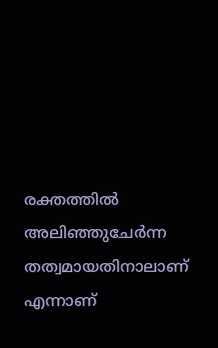രക്തത്തില്‍ അലിഞ്ഞുചേര്‍ന്ന തത്വമായതിനാലാണ് എന്നാണ്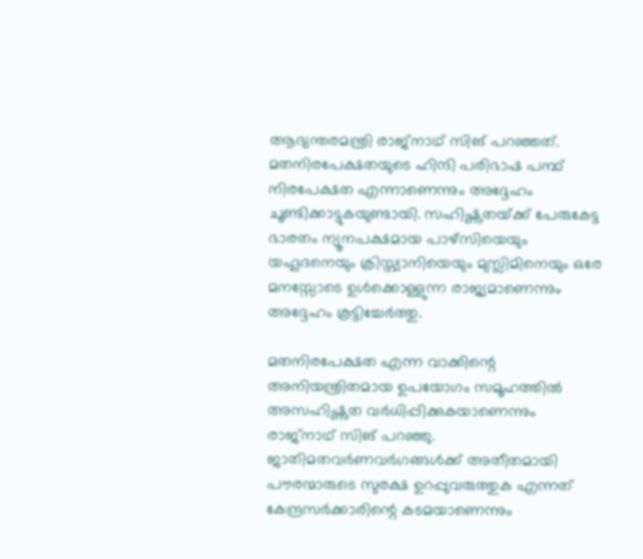ആഭ്യന്തരമന്ത്രി രാജ്‌നാഥ് സിങ് പറഞ്ഞത്. മതനിരപേക്ഷതയുടെ ഹിന്ദി പരിഭാഷ പന്ഥ് നിരപേക്ഷത എന്നാണെന്നും അദ്ദേഹം ചൂണ്ടിക്കാട്ടുകയുണ്ടായി. സഹിഷ്ണുതയ്‌ക്ക് പേരുകേട്ട ഭാരതം ന്യൂനപക്ഷമായ പാഴ്‌സിയെയും യഹൂദനെയും ക്രിസ്ത്യാനിയെയും മുസ്ലിമിനെയും ഒരേ മനസ്സോടെ ഉള്‍ക്കൊള്ളുന്ന രാജ്യമാണെന്നും അദ്ദേഹം കൂട്ടിച്ചേര്‍ത്തു.

മതനിരപേക്ഷത എന്ന വാക്കിന്റെ അനിയന്ത്രിതമായ ഉപയോഗം സമൂഹത്തില്‍ അസഹിഷ്ണുത വര്‍ധിപ്പിക്കുകയാണെന്നും രാജ്‌നാഥ് സിങ് പറഞ്ഞു. ജാതിമതവര്‍ണവര്‍ഗങ്ങള്‍ക്ക് അതീതമായി പൗരന്മാരുടെ സുരക്ഷ ഉറപ്പുവരുത്തുക എന്നത് കേന്ദ്രസര്‍ക്കാരിന്റെ കടമയാണെന്നും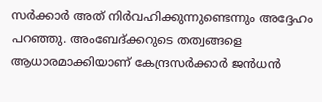സര്‍ക്കാര്‍ അത് നിര്‍വഹിക്കുന്നുണ്ടെന്നും അദ്ദേഹം പറഞ്ഞു. അംബേദ്ക്കറുടെ തത്വങ്ങളെ ആധാരമാക്കിയാണ് കേന്ദ്രസര്‍ക്കാര്‍ ജന്‍ധന്‍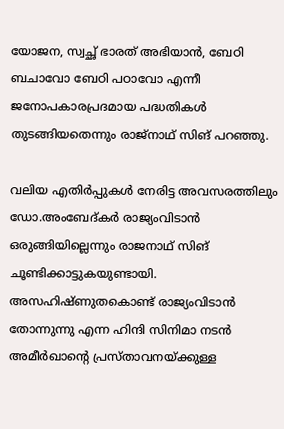യോജന, സ്വച്ഛ് ഭാരത് അഭിയാന്‍, ബേഠി ബചാവോ ബേഠി പഠാവോ എന്നീ ജനോപകാരപ്രദമായ പദ്ധതികള്‍ തുടങ്ങിയതെന്നും രാജ്‌നാഥ് സിങ് പറഞ്ഞു.

വലിയ എതിര്‍പ്പുകള്‍ നേരിട്ട അവസരത്തിലും ഡോ.അംബേദ്കര്‍ രാജ്യംവിടാന്‍ ഒരുങ്ങിയില്ലെന്നും രാജനാഥ് സിങ് ചൂണ്ടിക്കാട്ടുകയുണ്ടായി. അസഹിഷ്ണുതകൊണ്ട് രാജ്യംവിടാന്‍ തോന്നുന്നു എന്ന ഹിന്ദി സിനിമാ നടന്‍ അമീര്‍ഖാന്റെ പ്രസ്താവനയ്‌ക്കുള്ള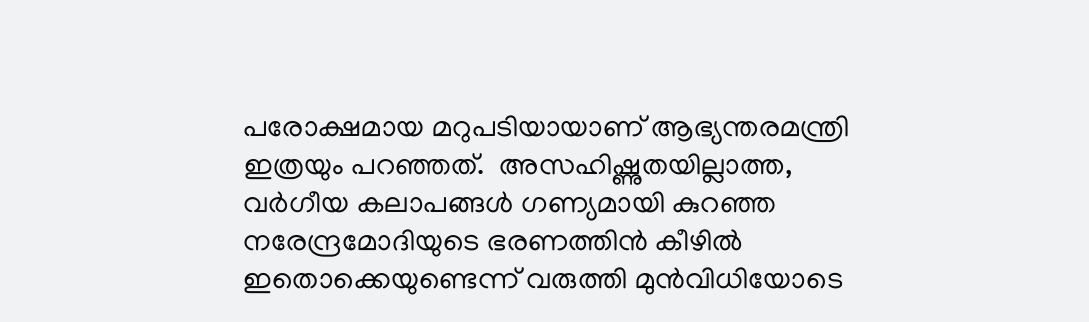പരോക്ഷമായ മറുപടിയായാണ് ആഭ്യന്തരമന്ത്രി ഇത്രയും പറഞ്ഞത്.  അസഹിഷ്ണുതയില്ലാത്ത, വര്‍ഗീയ കലാപങ്ങള്‍ ഗണ്യമായി കുറഞ്ഞ നരേന്ദ്രമോദിയുടെ ഭരണത്തിന്‍ കീഴില്‍ ഇതൊക്കെയുണ്ടെന്ന് വരുത്തി മുന്‍വിധിയോടെ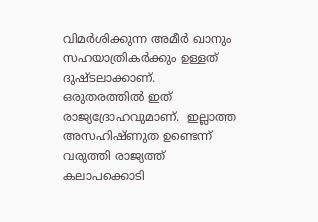വിമര്‍ശിക്കുന്ന അമീര്‍ ഖാനും സഹയാത്രികര്‍ക്കും ഉള്ളത് ദുഷ്ടലാക്കാണ്. ഒരുതരത്തില്‍ ഇത് രാജ്യദ്രോഹവുമാണ്.  ഇല്ലാത്ത അസഹിഷ്ണുത ഉണ്ടെന്ന് വരുത്തി രാജ്യത്ത് കലാപക്കൊടി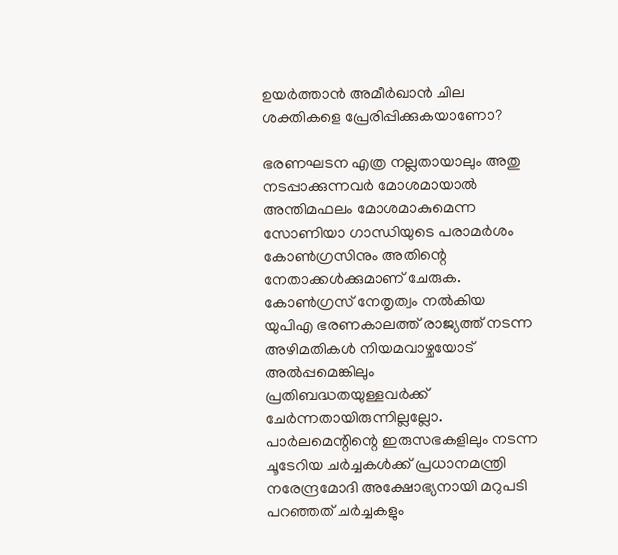ഉയര്‍ത്താന്‍ അമീര്‍ഖാന്‍ ചില ശക്തികളെ പ്രേരിപ്പിക്കുകയാണോ?

ഭരണഘടന എത്ര നല്ലതായാലും അതു നടപ്പാക്കുന്നവര്‍ മോശമായാല്‍ അന്തിമഫലം മോശമാകുമെന്ന സോണിയാ ഗാന്ധിയുടെ പരാമര്‍ശം കോണ്‍ഗ്രസിനും അതിന്റെ നേതാക്കള്‍ക്കുമാണ് ചേരുക. കോണ്‍ഗ്രസ് നേതൃത്വം നല്‍കിയ യുപിഎ ഭരണകാലത്ത് രാജ്യത്ത് നടന്ന അഴിമതികള്‍ നിയമവാഴ്ചയോട് അല്‍പ്പമെങ്കിലും പ്രതിബദ്ധതയുള്ളവര്‍ക്ക് ചേര്‍ന്നതായിരുന്നില്ലല്ലോ. പാര്‍ലമെന്റിന്റെ ഇരുസഭകളിലും നടന്ന ചൂടേറിയ ചര്‍ച്ചകള്‍ക്ക് പ്രധാനമന്ത്രി നരേന്ദ്രമോദി അക്ഷോഭ്യനായി മറുപടി പറഞ്ഞത് ചര്‍ച്ചകളും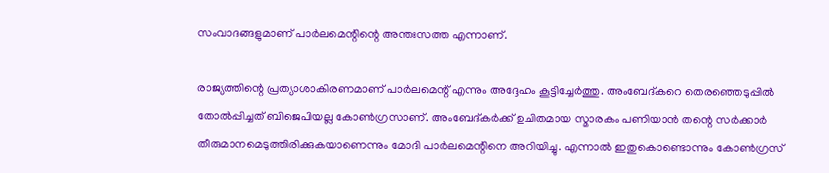സംവാദങ്ങളുമാണ് പാര്‍ലമെന്റിന്റെ അന്തഃസത്ത എന്നാണ്.

രാജ്യത്തിന്റെ പ്രത്യാശാകിരണമാണ് പാര്‍ലമെന്റ് എന്നും അദ്ദേഹം കൂട്ടിച്ചേര്‍ത്തു. അംബേദ്കറെ തെരഞ്ഞെടുപ്പില്‍ തോല്‍പ്പിച്ചത് ബിജെപിയല്ല കോണ്‍ഗ്രസാണ്. അംബേദ്കര്‍ക്ക് ഉചിതമായ സ്മാരകം പണിയാന്‍ തന്റെ സര്‍ക്കാര്‍ തീരുമാനമെടുത്തിരിക്കുകയാണെന്നും മോദി പാര്‍ലമെന്റിനെ അറിയിച്ചു. എന്നാല്‍ ഇതുകൊണ്ടൊന്നും കോണ്‍ഗ്രസ്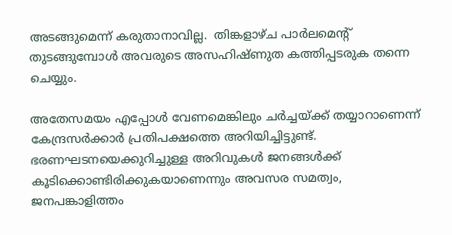അടങ്ങുമെന്ന് കരുതാനാവില്ല.  തിങ്കളാഴ്ച പാര്‍ലമെന്റ് തുടങ്ങുമ്പോള്‍ അവരുടെ അസഹിഷ്ണുത കത്തിപ്പടരുക തന്നെ ചെയ്യും.

അതേസമയം എപ്പോള്‍ വേണമെങ്കിലും ചര്‍ച്ചയ്‌ക്ക് തയ്യാറാണെന്ന് കേന്ദ്രസര്‍ക്കാര്‍ പ്രതിപക്ഷത്തെ അറിയിച്ചിട്ടുണ്ട്. ഭരണഘടനയെക്കുറിച്ചുള്ള അറിവുകള്‍ ജനങ്ങള്‍ക്ക് കൂടിക്കൊണ്ടിരിക്കുകയാണെന്നും അവസര സമത്വം, ജനപങ്കാളിത്തം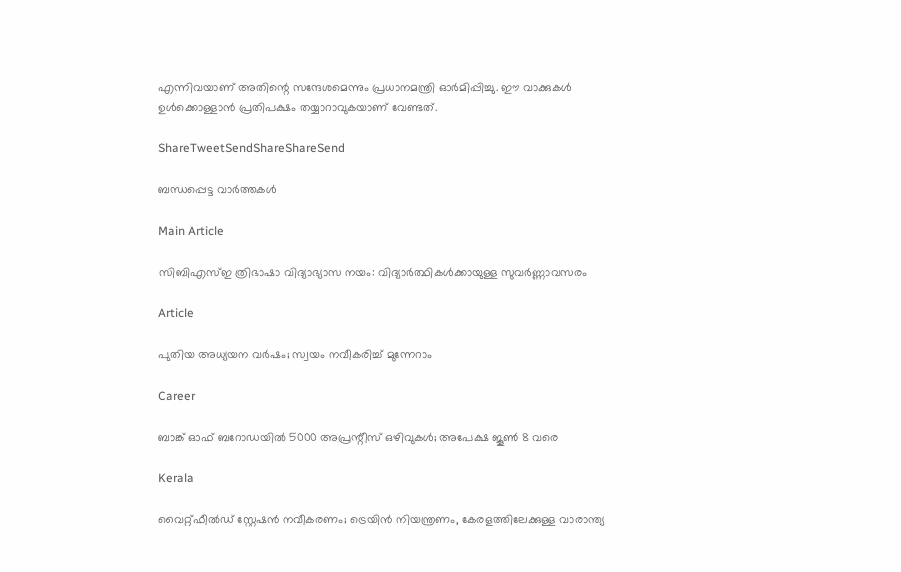എന്നിവയാണ് അതിന്റെ സന്ദേശമെന്നും പ്രധാനമന്ത്രി ഓര്‍മിപ്പിച്ചു. ഈ വാക്കുകള്‍ ഉള്‍ക്കൊള്ളാന്‍ പ്രതിപക്ഷം തയ്യാറാവുകയാണ് വേണ്ടത്.

ShareTweetSendShareShareSend

ബന്ധപ്പെട്ട വാര്‍ത്തകള്‍

Main Article

സിബിഎസ്ഇ ത്രിഭാഷാ വിദ്യാഭ്യാസ നയം: വിദ്യാര്‍ത്ഥികള്‍ക്കായുള്ള സുവര്‍ണ്ണാവസരം

Article

പുതിയ അധ്യയന വര്‍ഷം; സ്വയം നവീകരിച്ച് മുന്നേറാം

Career

ബാങ്ക് ഓഫ് ബറോഡയില്‍ 5000 അപ്രന്റീസ് ഒഴിവുകള്‍; അപേക്ഷ ജൂണ്‍ 8 വരെ

Kerala

വൈറ്റ്ഫീൽഡ് സ്റ്റേഷൻ നവീകരണം; ട്രെയിന്‍ നിയന്ത്രണം, കേരളത്തിലേക്കുള്ള വാരാന്ത്യ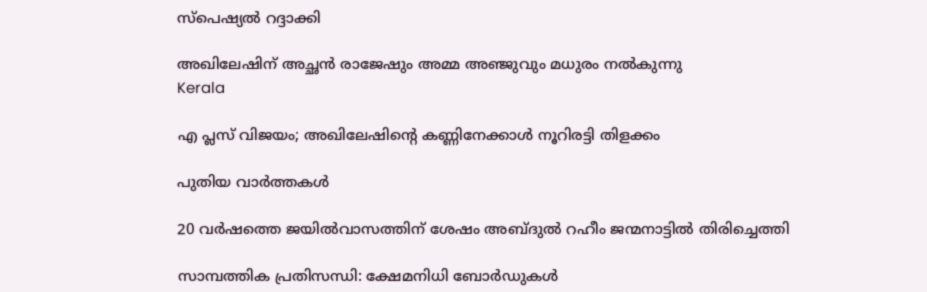സ്പെഷ്യൽ റദ്ദാക്കി

അഖിലേഷിന് അച്ഛന്‍ രാജേഷും അമ്മ അഞ്ജുവും മധുരം നല്‍കുന്നു
Kerala

എ പ്ലസ് വിജയം; അഖിലേഷിന്റെ കണ്ണിനേക്കാള്‍ നൂറിരട്ടി തിളക്കം

പുതിയ വാര്‍ത്തകള്‍

20 വർഷത്തെ ജയിൽവാസത്തിന് ശേഷം അബ്ദുൽ റഹീം ജന്മനാട്ടില്‍ തിരിച്ചെത്തി

സാമ്പത്തിക പ്രതിസന്ധി: ക്ഷേമനിധി ബോര്‍ഡുകള്‍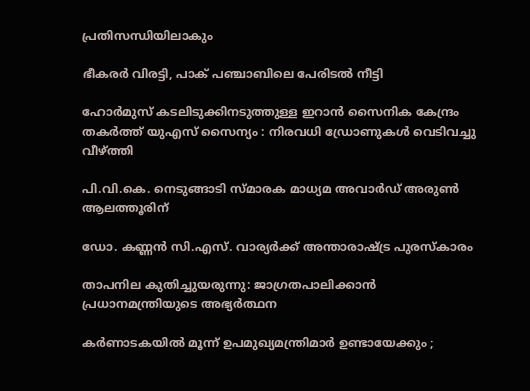പ്രതിസന്ധിയിലാകും

ഭീകരർ വിരട്ടി, പാക് പഞ്ചാബിലെ പേരിടൽ നീട്ടി

ഹോർമുസ് കടലിടുക്കിനടുത്തുള്ള ഇറാൻ സൈനിക കേന്ദ്രം തകർത്ത് യുഎസ് സൈന്യം : നിരവധി ഡ്രോണുകൾ വെടിവച്ചു വീഴ്‌ത്തി

പി.വി.കെ. നെടുങ്ങാടി സ്മാരക മാധ്യമ അവാര്‍ഡ് അരുണ്‍ ആലത്തൂരിന്

ഡോ. കണ്ണന്‍ സി.എസ്. വാര്യര്‍ക്ക് അന്താരാഷ്‌ട്ര പുരസ്‌കാരം

താപനില കുതിച്ചുയരുന്നു: ജാഗ്രതപാലിക്കാന്‍ പ്രധാനമന്ത്രിയുടെ അഭ്യര്‍ത്ഥന

കർണാടകയിൽ മൂന്ന് ഉപമുഖ്യമന്ത്രിമാർ ഉണ്ടായേക്കും ;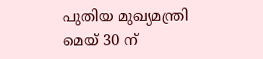പുതിയ മുഖ്യമന്ത്രി മെയ് 30 ന്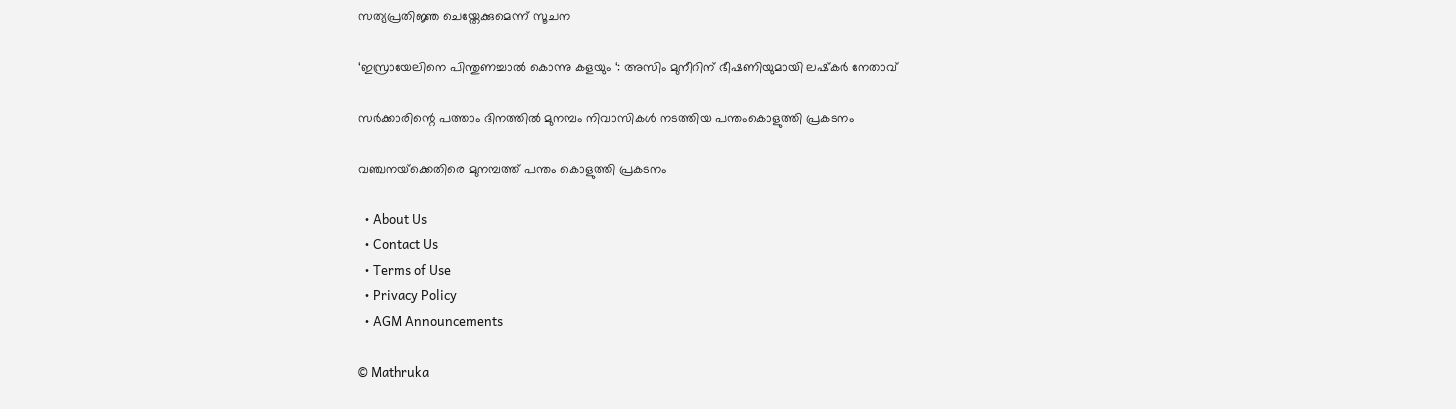സത്യപ്രതിജ്ഞ ചെയ്തേക്കുമെന്ന് സൂചന

‘ഇസ്രായേലിനെ പിന്തുണച്ചാൽ കൊന്നു കളയും ‘: അസിം മുനീറിന് ഭീഷണിയുമായി ലഷ്‌കർ നേതാവ്

സര്‍ക്കാരിന്റെ പത്താം ദിനത്തില്‍ മുനമ്പം നിവാസികള്‍ നടത്തിയ പന്തംകൊളുത്തി പ്രകടനം

വഞ്ചനയ്‌ക്കെതിരെ മുനമ്പത്ത് പന്തം കൊളുത്തി പ്രകടനം

  • About Us
  • Contact Us
  • Terms of Use
  • Privacy Policy
  • AGM Announcements

© Mathruka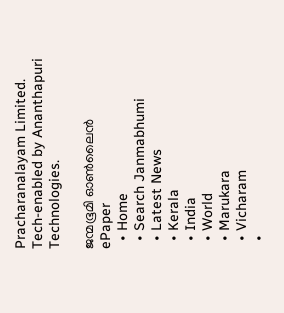Pracharanalayam Limited.
Tech-enabled by Ananthapuri Technologies.

ജന്മഭൂമി ഓണ്‍ലൈന്‍
ePaper
  • Home
  • Search Janmabhumi
  • Latest News
  • Kerala
  • India
  • World
  • Marukara
  • Vicharam
  •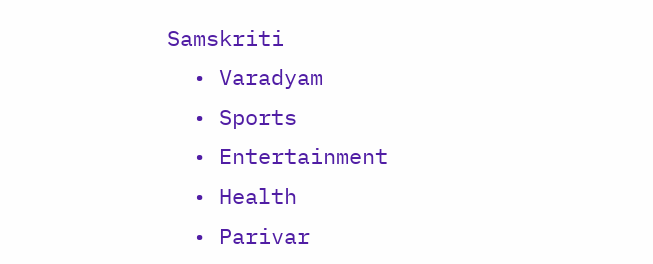Samskriti
  • Varadyam
  • Sports
  • Entertainment
  • Health
  • Parivar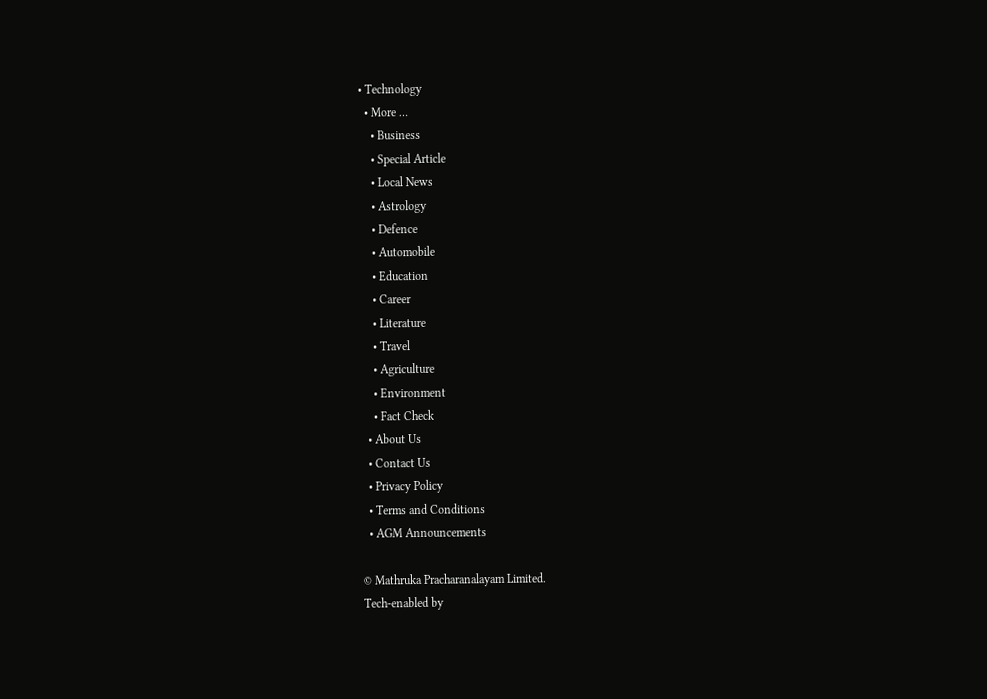• Technology
  • More …
    • Business
    • Special Article
    • Local News
    • Astrology
    • Defence
    • Automobile
    • Education
    • Career
    • Literature
    • Travel
    • Agriculture
    • Environment
    • Fact Check
  • About Us
  • Contact Us
  • Privacy Policy
  • Terms and Conditions
  • AGM Announcements

© Mathruka Pracharanalayam Limited.
Tech-enabled by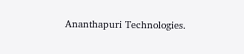Ananthapuri Technologies.